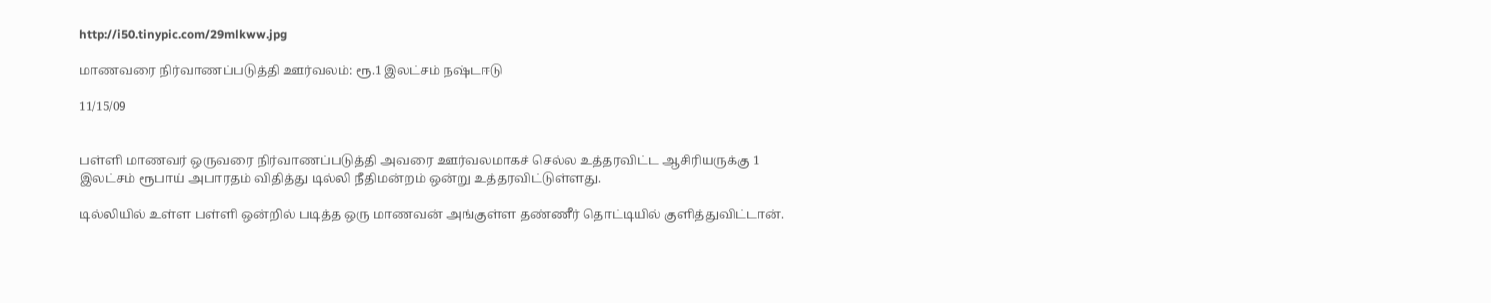http://i50.tinypic.com/29mlkww.jpg

மாணவரை நிர்வாணப்படுத்தி ஊர்வலம்: ரூ.1 இலட்சம் நஷ்டஈடு

11/15/09


பள்ளி மாணவர் ஒருவரை நிர்வாணப்படுத்தி அவரை ஊர்வலமாகச் செல்ல உத்தரவிட்ட ஆசிரியருக்கு 1 இலட்சம் ரூபாய் அபாரதம் விதித்து டில்லி நீதிமன்றம் ஒன்று உத்தரவிட்டுள்ளது.

டில்லியில் உள்ள பள்ளி ஒன்றில் படித்த ஒரு மாணவன் அங்குள்ள தண்ணீர் தொட்டியில் குளித்துவிட்டான்.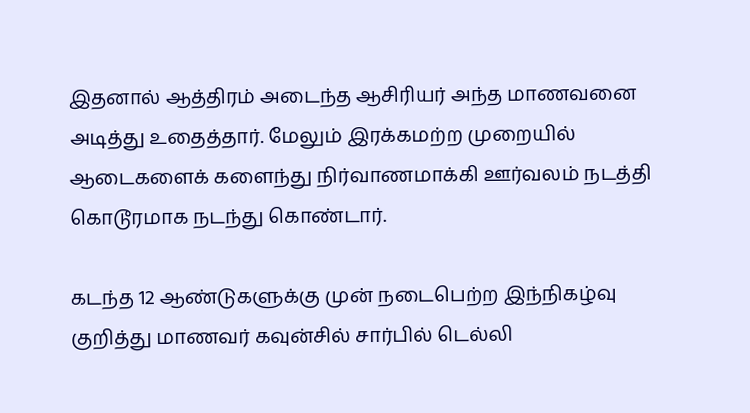இதனால் ஆத்திரம் அடைந்த ஆசிரியர் அந்த மாணவனை அடித்து உதைத்தார். மேலும் இரக்கமற்ற முறையில் ஆடைகளைக் களைந்து நிர்வாணமாக்கி ஊர்வலம் நடத்தி கொடூரமாக நடந்து கொண்டார்.

கடந்த 12 ஆண்டுகளுக்கு முன் நடைபெற்ற இந்நிகழ்வு குறித்து மாணவர் கவுன்சில் சார்பில் டெல்லி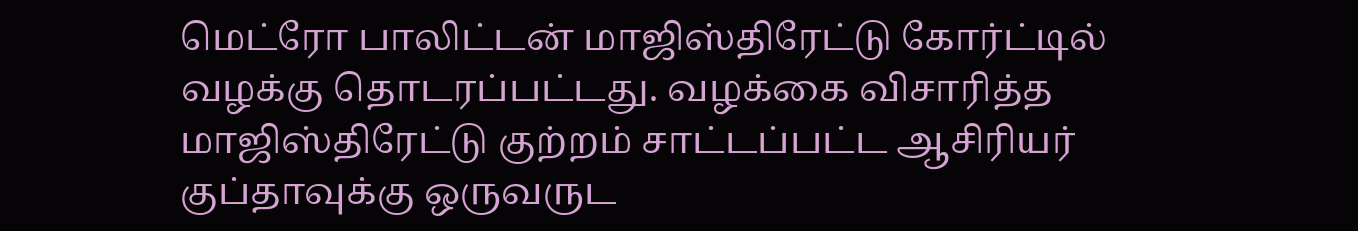மெட்ரோ பாலிட்டன் மாஜிஸ்திரேட்டு கோர்ட்டில் வழக்கு தொடரப்பட்டது. வழக்கை விசாரித்த மாஜிஸ்திரேட்டு குற்றம் சாட்டப்பட்ட ஆசிரியர் குப்தாவுக்கு ஒருவருட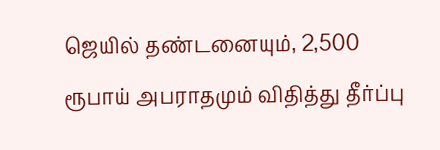ஜெயில் தண்டனையும், 2,500 ரூபாய் அபராதமும் விதித்து தீர்ப்பு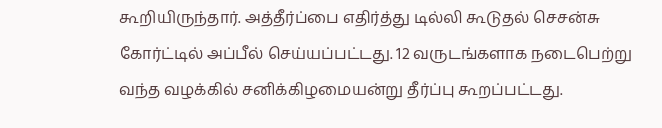கூறியிருந்தார். அத்தீர்ப்பை எதிர்த்து டில்லி கூடுதல் செசன்சு கோர்ட்டில் அப்பீல் செய்யப்பட்டது. 12 வருடங்களாக நடைபெற்று வந்த வழக்கில் சனிக்கிழமையன்று தீர்ப்பு கூறப்பட்டது.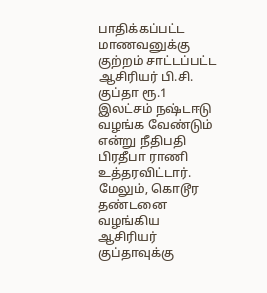பாதிக்கப்பட்ட மாணவனுக்கு குற்றம் சாட்டப்பட்ட ஆசிரியர் பி.சி. குப்தா ரூ.1 இலட்சம் நஷ்டஈடு வழங்க வேண்டும் என்று நீதிபதி பிரதீபா ராணி உத்தரவிட்டார். மேலும், கொடூர தண்டனை வழங்கிய ஆசிரியர் குப்தாவுக்கு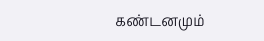கண்டனமும்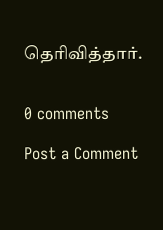தெரிவித்தார்.


0 comments

Post a Comment